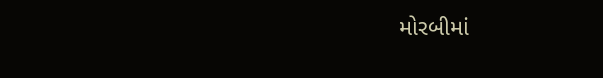મોરબીમાં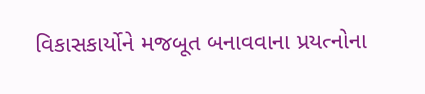વિકાસકાર્યોને મજબૂત બનાવવાના પ્રયત્નોના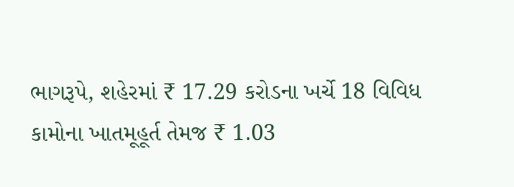ભાગરૂપે, શહેરમાં ₹ 17.29 કરોડના ખર્ચે 18 વિવિધ કામોના ખાતમૂહૂર્ત તેમજ ₹ 1.03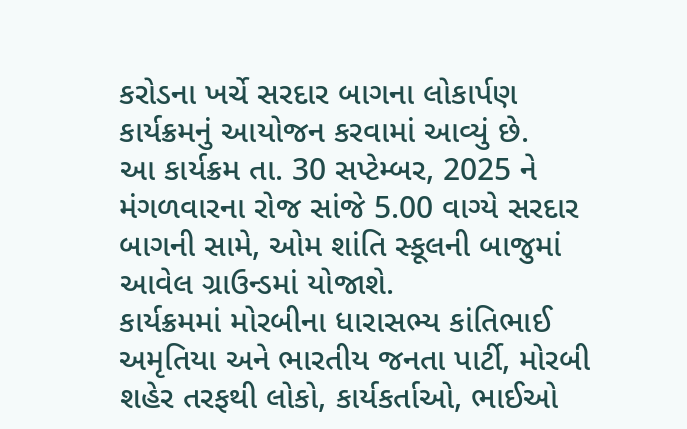કરોડના ખર્ચે સરદાર બાગના લોકાર્પણ કાર્યક્રમનું આયોજન કરવામાં આવ્યું છે.
આ કાર્યક્રમ તા. 30 સપ્ટેમ્બર, 2025 ને મંગળવારના રોજ સાંજે 5.00 વાગ્યે સરદાર બાગની સામે, ઓમ શાંતિ સ્કૂલની બાજુમાં આવેલ ગ્રાઉન્ડમાં યોજાશે.
કાર્યક્રમમાં મોરબીના ધારાસભ્ય કાંતિભાઈ અમૃતિયા અને ભારતીય જનતા પાર્ટી, મોરબી શહેર તરફથી લોકો, કાર્યકર્તાઓ, ભાઈઓ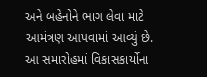અને બહેનોને ભાગ લેવા માટે આમંત્રણ આપવામાં આવ્યું છે.
આ સમારોહમાં વિકાસકાર્યોના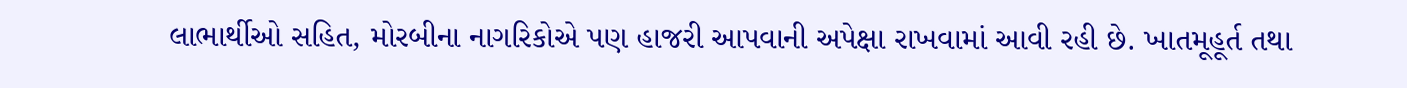લાભાર્થીઓ સહિત, મોરબીના નાગરિકોએ પણ હાજરી આપવાની અપેક્ષા રાખવામાં આવી રહી છે. ખાતમૂહૂર્ત તથા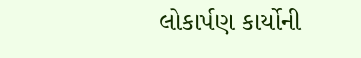લોકાર્પણ કાર્યોની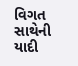વિગત સાથેની યાદી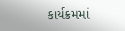કાર્યક્રમમાં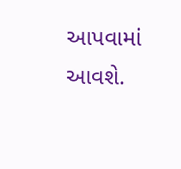આપવામાં આવશે.